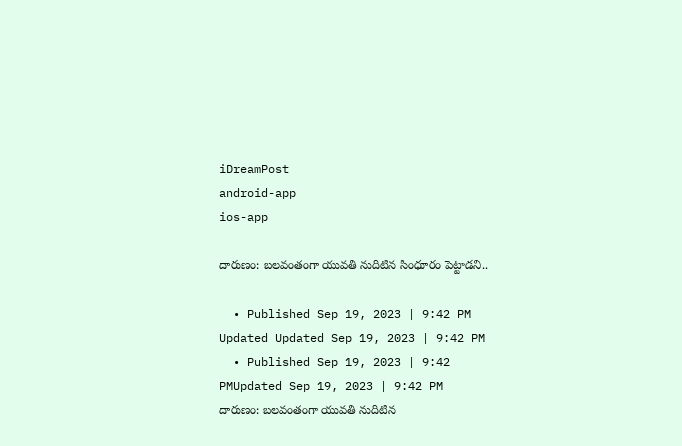iDreamPost
android-app
ios-app

దారుణం: బలవంతంగా యువతి నుదిటిన సింధూరం పెట్టాడని..

  • Published Sep 19, 2023 | 9:42 PM Updated Updated Sep 19, 2023 | 9:42 PM
  • Published Sep 19, 2023 | 9:42 PMUpdated Sep 19, 2023 | 9:42 PM
దారుణం: బలవంతంగా యువతి నుదిటిన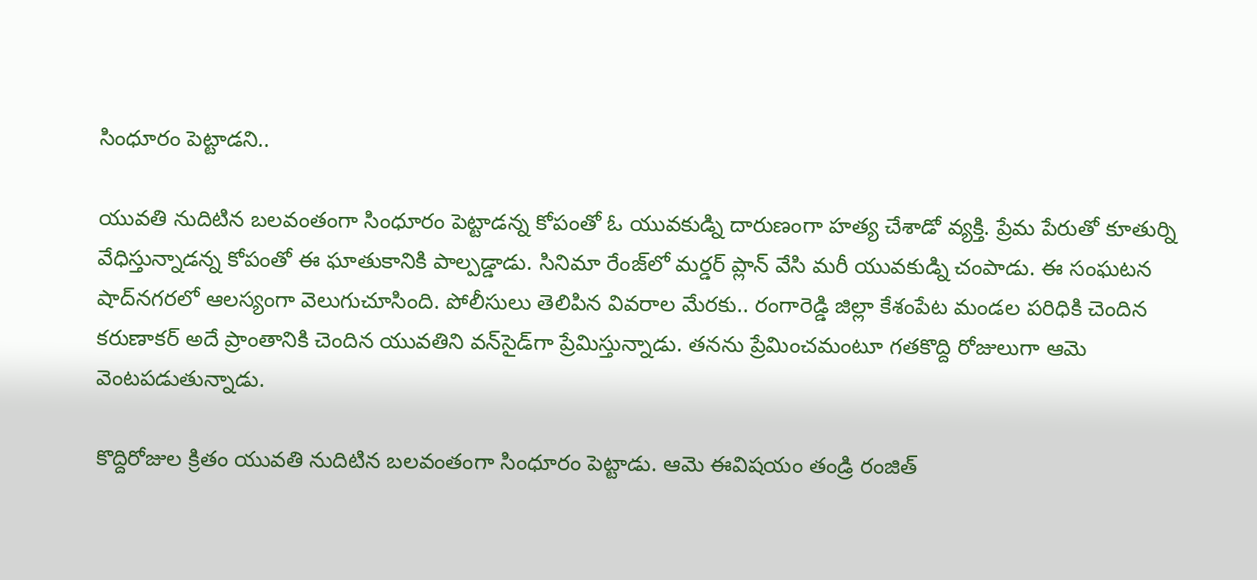సింధూరం పెట్టాడని..

యువతి నుదిటిన బలవంతంగా సింధూరం పెట్టాడన్న కోపంతో ఓ యువకుడ్ని దారుణంగా హత్య చేశాడో వ్యక్తి. ప్రేమ పేరుతో కూతుర్ని వేధిస్తున్నాడన్న కోపంతో ఈ ఘాతుకానికి పాల్పడ్డాడు. సినిమా రేంజ్‌లో మర్డర్‌ ప్లాన్‌ వేసి మరీ యువకుడ్ని చంపాడు. ఈ సంఘటన షాద్‌నగరలో ఆలస్యంగా వెలుగుచూసింది. పోలీసులు తెలిపిన వివరాల మేరకు.. రంగారెడ్డి జిల్లా కేశంపేట మండల పరిధికి చెందిన కరుణాకర్‌ అదే ప్రాంతానికి చెందిన యువతిని వన్‌సైడ్‌గా ప్రేమిస్తున్నాడు. తనను ప్రేమించమంటూ గతకొద్ది రోజులుగా ఆమె వెంటపడుతున్నాడు.

కొద్దిరోజుల క్రితం యువతి నుదిటిన బలవంతంగా సింధూరం పెట్టాడు. ఆమె ఈవిషయం తండ్రి రంజిత్‌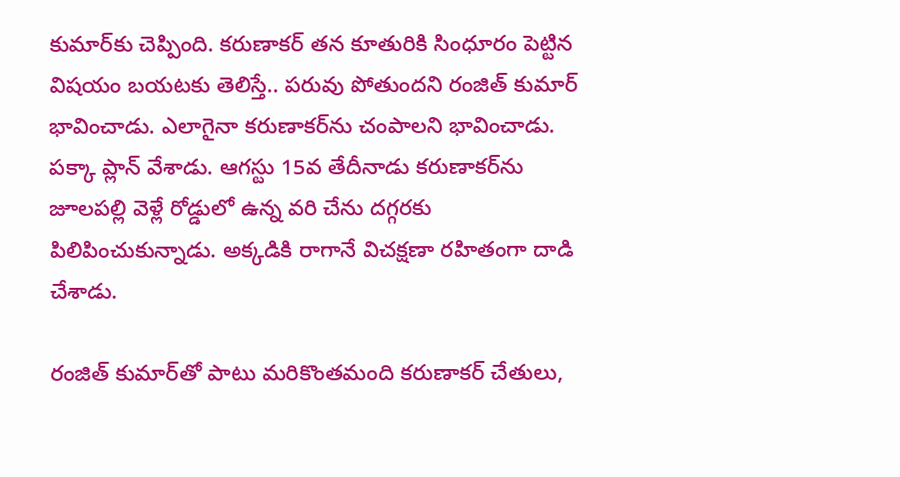కుమార్‌కు చెప్పింది. కరుణాకర్‌ తన కూతురికి సింధూరం పెట్టిన విషయం బయటకు తెలిస్తే.. పరువు పోతుందని రంజిత్‌ కుమార్‌ భావించాడు. ఎలాగైనా కరుణాకర్‌ను చంపాలని భావించాడు. పక్కా ప్లాన్‌ వేశాడు. ఆగస్టు 15వ తేదీనాడు కరుణాకర్‌ను జూలపల్లి వెళ్లే రోడ్డులో ఉన్న వరి చేను దగ్గరకు పిలిపించుకున్నాడు. అక్కడికి రాగానే విచక్షణా రహితంగా దాడి చేశాడు.

రంజిత్‌ కుమార్‌తో పాటు మరికొంతమంది కరుణాకర్‌ చేతులు,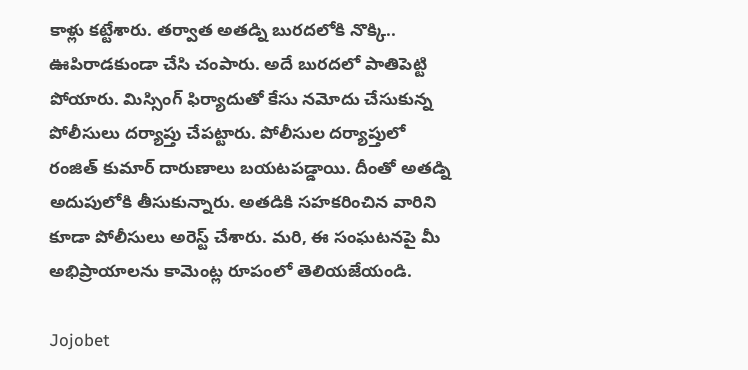కాళ్లు కట్టేశారు. తర్వాత అతడ్ని బురదలోకి నొక్కి.. ఊపిరాడకుండా చేసి చంపారు. అదే బురదలో పాతిపెట్టి పోయారు. మిస్సింగ్‌ ఫిర్యాదుతో కేసు నమోదు చేసుకున్న పోలీసులు దర్యాప్తు చేపట్టారు. పోలీసుల దర్యాప్తులో రంజిత్‌ కుమార్‌ దారుణాలు బయటపడ్డాయి. దీంతో అతడ్ని అదుపులోకి తీసుకున్నారు. అతడికి సహకరించిన వారిని కూడా పోలీసులు అరెస్ట్‌ చేశారు. మరి, ఈ సంఘటనపై మీ అభిప్రాయాలను కామెంట్ల రూపంలో తెలియజేయండి.

Jojobet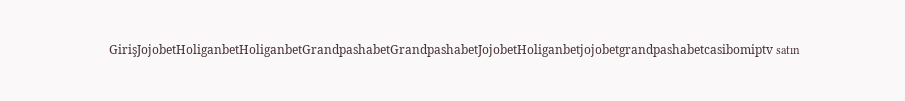GirişJojobetHoliganbetHoliganbetGrandpashabetGrandpashabetJojobetHoliganbetjojobetgrandpashabetcasibomiptv satın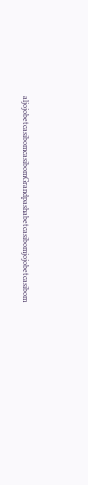aljojobetcasibomcasibomGrandpashabetcasibomjojobetcasibom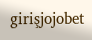girişjojobet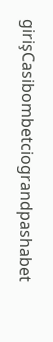girişCasibombetciograndpashabet